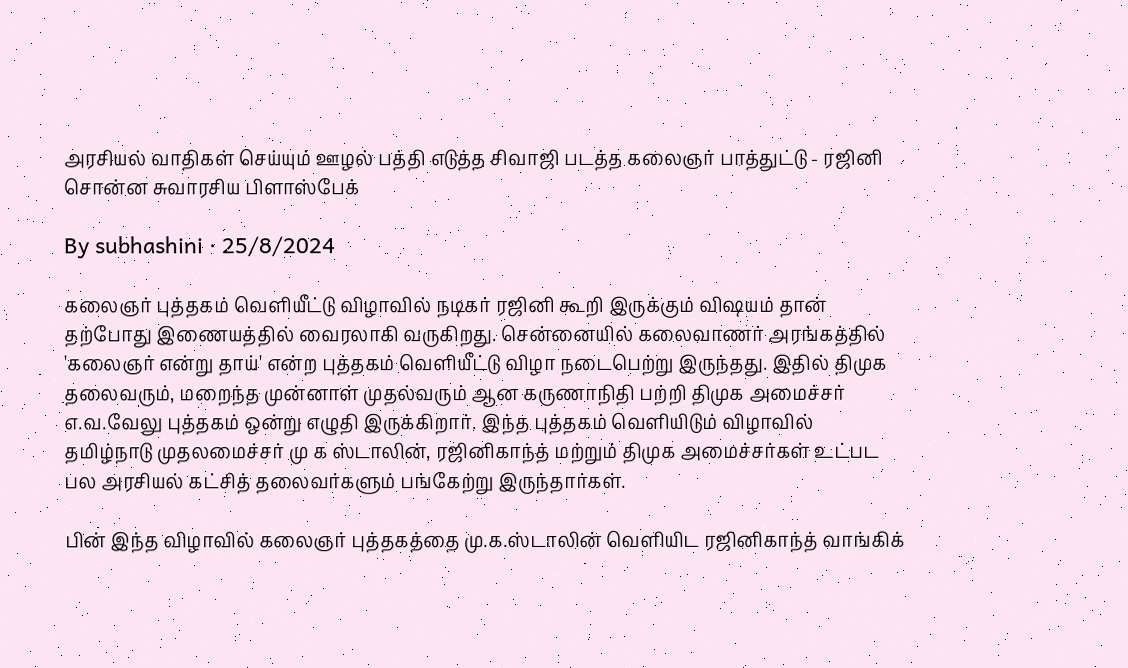அரசியல் வாதிகள் செய்யும் ஊழல் பத்தி எடுத்த சிவாஜி படத்த கலைஞர் பாத்துட்டு - ரஜினி சொன்ன சுவாரசிய பிளாஸ்பேக்

By subhashini · 25/8/2024

கலைஞர் புத்தகம் வெளியீட்டு விழாவில் நடிகர் ரஜினி கூறி இருக்கும் விஷயம் தான் தற்போது இணையத்தில் வைரலாகி வருகிறது. சென்னையில் கலைவாணர் அரங்கத்தில் 'கலைஞர் என்று தாய்' என்ற புத்தகம் வெளியீட்டு விழா நடைபெற்று இருந்தது. இதில் திமுக தலைவரும், மறைந்த முன்னாள் முதல்வரும் ஆன கருணாநிதி பற்றி திமுக அமைச்சர் எ.வ.வேலு புத்தகம் ஒன்று எழுதி இருக்கிறார். இந்த புத்தகம் வெளியிடும் விழாவில் தமிழ்நாடு முதலமைச்சர் மு க ஸ்டாலின், ரஜினிகாந்த் மற்றும் திமுக அமைச்சர்கள் உட்பட பல அரசியல் கட்சித் தலைவர்களும் பங்கேற்று இருந்தார்கள்.

பின் இந்த விழாவில் கலைஞர் புத்தகத்தை மு.க.ஸ்டாலின் வெளியிட ரஜினிகாந்த் வாங்கிக்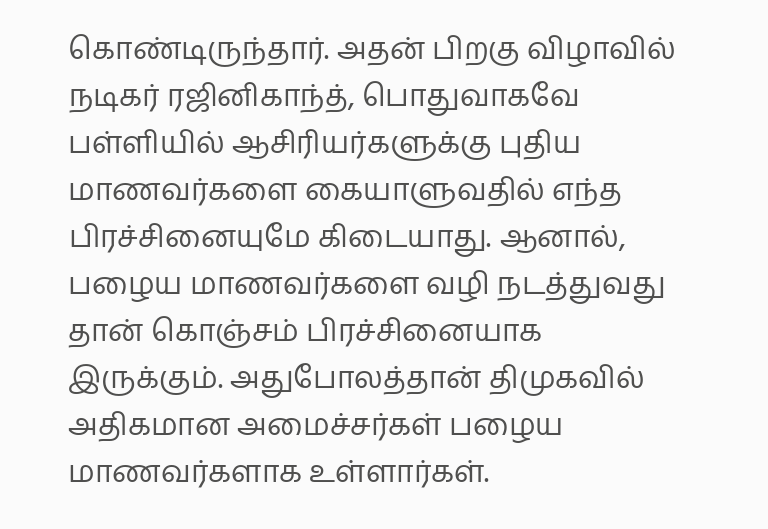கொண்டிருந்தார். அதன் பிறகு விழாவில் நடிகர் ரஜினிகாந்த், பொதுவாகவே பள்ளியில் ஆசிரியர்களுக்கு புதிய மாணவர்களை கையாளுவதில் எந்த பிரச்சினையுமே கிடையாது. ஆனால், பழைய மாணவர்களை வழி நடத்துவது தான் கொஞ்சம் பிரச்சினையாக இருக்கும். அதுபோலத்தான் திமுகவில் அதிகமான அமைச்சர்கள் பழைய மாணவர்களாக உள்ளார்கள்.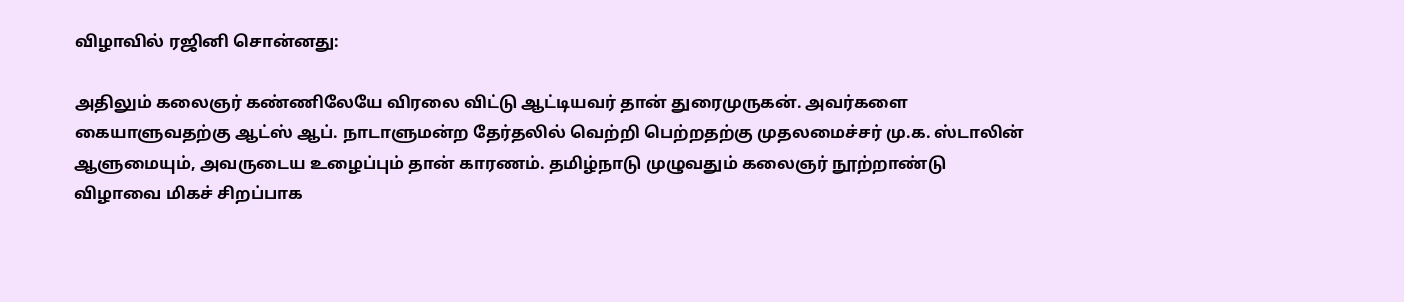விழாவில் ரஜினி சொன்னது:

அதிலும் கலைஞர் கண்ணிலேயே விரலை விட்டு ஆட்டியவர் தான் துரைமுருகன். அவர்களை கையாளுவதற்கு ஆட்ஸ் ஆப். நாடாளுமன்ற தேர்தலில் வெற்றி பெற்றதற்கு முதலமைச்சர் மு.க. ஸ்டாலின் ஆளுமையும், அவருடைய உழைப்பும் தான் காரணம். தமிழ்நாடு முழுவதும் கலைஞர் நூற்றாண்டு விழாவை மிகச் சிறப்பாக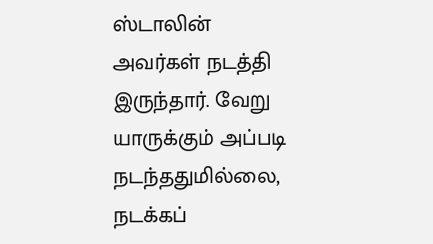ஸ்டாலின் அவர்கள் நடத்தி இருந்தார். வேறு யாருக்கும் அப்படி நடந்ததுமில்லை, நடக்கப்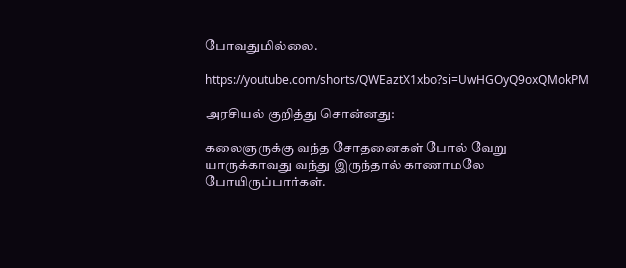போவதுமில்லை.

https://youtube.com/shorts/QWEaztX1xbo?si=UwHGOyQ9oxQMokPM

அரசியல் குறித்து சொன்னது:

கலைஞருக்கு வந்த சோதனைகள் போல் வேறு யாருக்காவது வந்து இருந்தால் காணாமலே போயிருப்பார்கள்.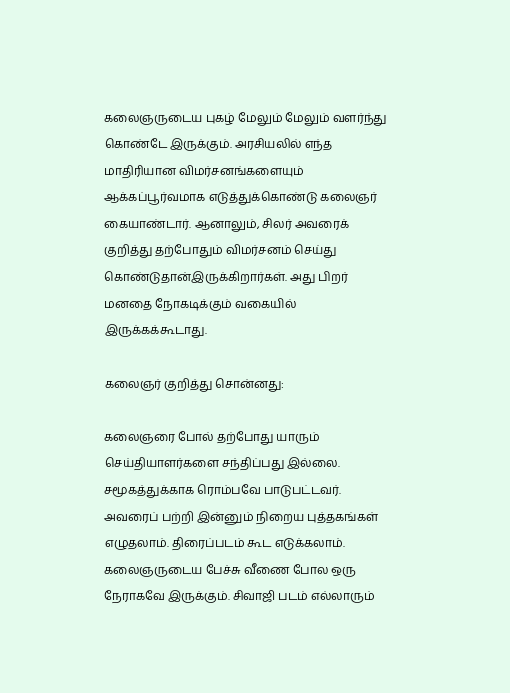கலைஞருடைய புகழ் மேலும் மேலும் வளர்ந்து கொண்டே இருக்கும். அரசியலில் எந்த மாதிரியான விமர்சனங்களையும் ஆக்கப்பூர்வமாக எடுத்துக்கொண்டு கலைஞர் கையாண்டார். ஆனாலும், சிலர் அவரைக் குறித்து தற்போதும் விமர்சனம் செய்து கொண்டுதான்இருக்கிறார்கள். அது பிறர் மனதை நோகடிக்கும் வகையில் இருக்கக்கூடாது.

கலைஞர் குறித்து சொன்னது:

கலைஞரை போல் தற்போது யாரும் செய்தியாளர்களை சந்திப்பது இல்லை. சமூகத்துக்காக ரொம்பவே பாடுபட்டவர். அவரைப் பற்றி இன்னும் நிறைய புத்தகங்கள் எழுதலாம். திரைப்படம் கூட எடுக்கலாம். கலைஞருடைய பேச்சு வீணை போல ஒரு நேராகவே இருக்கும். சிவாஜி படம் எல்லாரும்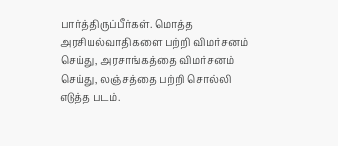பார்த்திருப்பீர்கள். மொத்த அரசியல்வாதிகளை பற்றி விமர்சனம் செய்து, அரசாங்கத்தை விமர்சனம் செய்து, லஞ்சத்தை பற்றி சொல்லி எடுத்த படம்.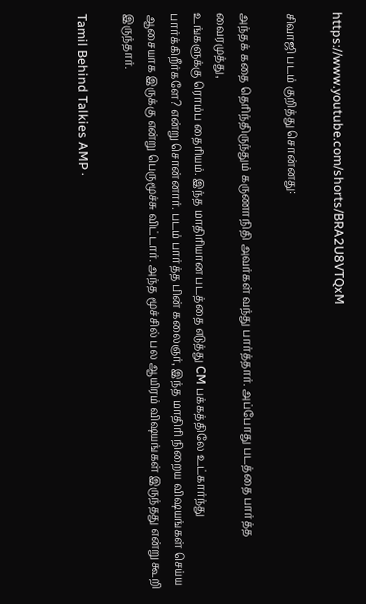https://www.youtube.com/shorts/BRA2U8VTQxM

சிவாஜி படம் குறித்து சொன்னது:

அந்தக் கதை தெரிந்திருந்தும் கருணாநிதி அவர்கள் வந்து பார்த்தார். அப்போது படத்தை பார்த்த வைரமுத்து,
உங்களுக்கு ரொம்ப தைரியம். இந்த மாதிரியான படத்தை எடுத்து CM பக்கத்திலே உட்கார்ந்து பார்க்கிறீர்களே? என்று சொன்னார். படம் பார்த்த பின் கலைஞர், இந்த மாதிரி நிறைய விஷயங்கள் செய்ய ஆசையாக இருக்கு என்று பெருமூச்சு விட்டார். அந்த மூச்சில் பல ஆயிரம் விஷயங்கள் இருந்தது என்று கூறி இருந்தார்.

Tamil Behind Talkies AMP ·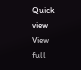Quick view
View full